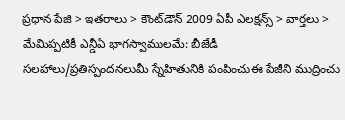ప్రధాన పేజి > ఇతరాలు > కౌంట్‌డౌన్ 2009 ఏపీ ఎలక్షన్స్ > వార్తలు > మేమిప్పటికీ ఎన్డీఏ భాగస్వాములమే: బీజేడీ
సలహాలు/ప్రతిస్పందనలుమీ స్నేహితునికి పంపించుఈ పేజీని ముద్రించు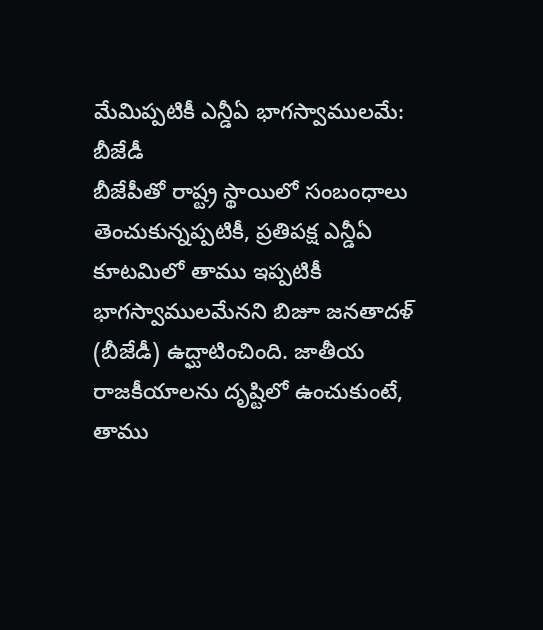మేమిప్పటికీ ఎన్డీఏ భాగస్వాములమే: బీజేడీ
బీజేపీతో రాష్ట్ర స్థాయిలో సంబంధాలు తెంచుకున్నప్పటికీ, ప్రతిపక్ష ఎన్డీఏ కూటమిలో తాము ఇప్పటికీ భాగస్వాములమేనని బిజూ జనతాదళ్ (బీజేడీ) ఉద్ఘాటించింది. జాతీయ రాజకీయాలను దృష్టిలో ఉంచుకుంటే, తాము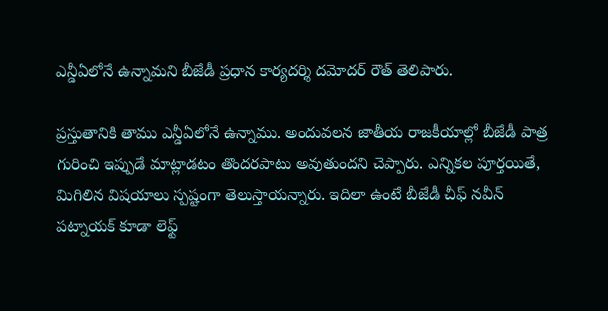ఎన్డీఏలోనే ఉన్నామని బీజేడీ ప్రధాన కార్యదర్శి దమోదర్ రౌత్ తెలిపారు.

ప్రస్తుతానికి తాము ఎన్డీఏలోనే ఉన్నాము. అందువలన జాతీయ రాజకీయాల్లో బీజేడీ పాత్ర గురించి ఇప్పుడే మాట్లాడటం తొందరపాటు అవుతుందని చెప్పారు. ఎన్నికల పూర్తయితే, మిగిలిన విషయాలు స్పష్టంగా తెలుస్తాయన్నారు. ఇదిలా ఉంటే బీజేడీ చీఫ్ నవీన్ పట్నాయక్ కూడా లెఫ్ట్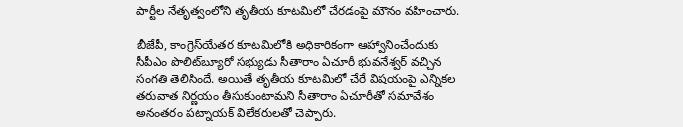పార్టీల నేతృత్వంలోని తృతీయ కూటమిలో చేరడంపై మౌనం వహించారు.

బీజేపీ, కాంగ్రెస్‌యేతర కూటమిలోకి అధికారికంగా ఆహ్వానించేందుకు సీపీఎం పొలిట్‌‍బ్యూరో సభ్యుడు సీతారాం ఏచూరీ భువనేశ్వర్ వచ్చిన సంగతి తెలిసిందే. అయితే తృతీయ కూటమిలో చేరే విషయంపై ఎన్నికల తరువాత నిర్ణయం తీసుకుంటామని సీతారాం ఏచూరీతో సమావేశం అనంతరం పట్నాయక్ విలేకరులతో చెప్పారు.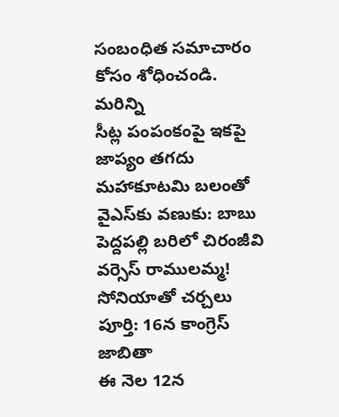సంబంధిత సమాచారం కోసం శోధించండి.
మరిన్ని
సీట్ల పంపంకంపై ఇకపై జాప్యం తగదు
మహాకూటమి బలంతో వైఎస్‌కు వణుకు: బాబు
పెద్దపల్లి బరిలో చిరంజీవి వర్సెస్ రాములమ్మ!
సోనియాతో చర్చలు పూర్తి: 16న కాంగ్రెస్ జాబితా
ఈ నెల 12న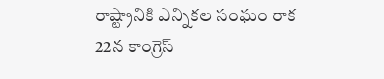రాష్ట్రానికి ఎన్నికల సంఘం రాక
22న కాంగ్రెస్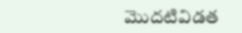మొదటివిడత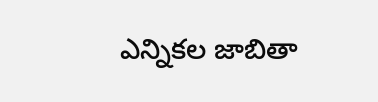ఎన్నికల జాబితా